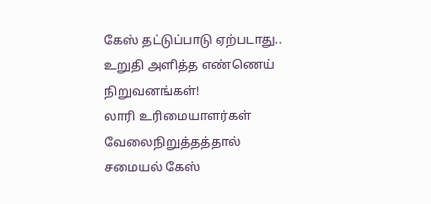கேஸ் தட்டுப்பாடு ஏற்படாது.. உறுதி அளித்த எண்ணெய் நிறுவனங்கள்!
லாரி உரிமையாளர்கள் வேலைநிறுத்தத்தால் சமையல் கேஸ்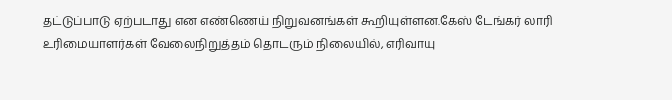தட்டுப்பாடு ஏற்படாது என எண்ணெய் நிறுவனங்கள் கூறியுள்ளன.கேஸ் டேங்கர் லாரி உரிமையாளர்கள் வேலைநிறுத்தம் தொடரும் நிலையில், எரிவாயு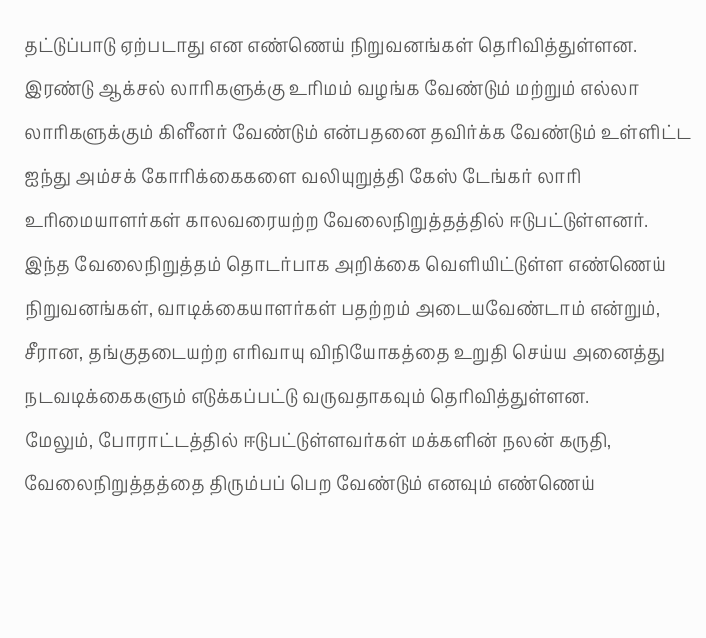தட்டுப்பாடு ஏற்படாது என எண்ணெய் நிறுவனங்கள் தெரிவித்துள்ளன.
இரண்டு ஆக்சல் லாரிகளுக்கு உரிமம் வழங்க வேண்டும் மற்றும் எல்லா லாரிகளுக்கும் கிளீனர் வேண்டும் என்பதனை தவிர்க்க வேண்டும் உள்ளிட்ட ஐந்து அம்சக் கோரிக்கைகளை வலியுறுத்தி கேஸ் டேங்கர் லாரி உரிமையாளர்கள் காலவரையற்ற வேலைநிறுத்தத்தில் ஈடுபட்டுள்ளனர்.
இந்த வேலைநிறுத்தம் தொடர்பாக அறிக்கை வெளியிட்டுள்ள எண்ணெய் நிறுவனங்கள், வாடிக்கையாளர்கள் பதற்றம் அடையவேண்டாம் என்றும், சீரான, தங்குதடையற்ற எரிவாயு விநியோகத்தை உறுதி செய்ய அனைத்து நடவடிக்கைகளும் எடுக்கப்பட்டு வருவதாகவும் தெரிவித்துள்ளன.
மேலும், போராட்டத்தில் ஈடுபட்டுள்ளவர்கள் மக்களின் நலன் கருதி, வேலைநிறுத்தத்தை திரும்பப் பெற வேண்டும் எனவும் எண்ணெய்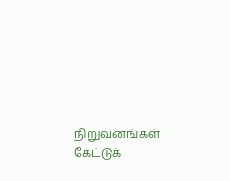நிறுவனங்கள் கேட்டுக்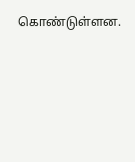கொண்டுள்ளன.